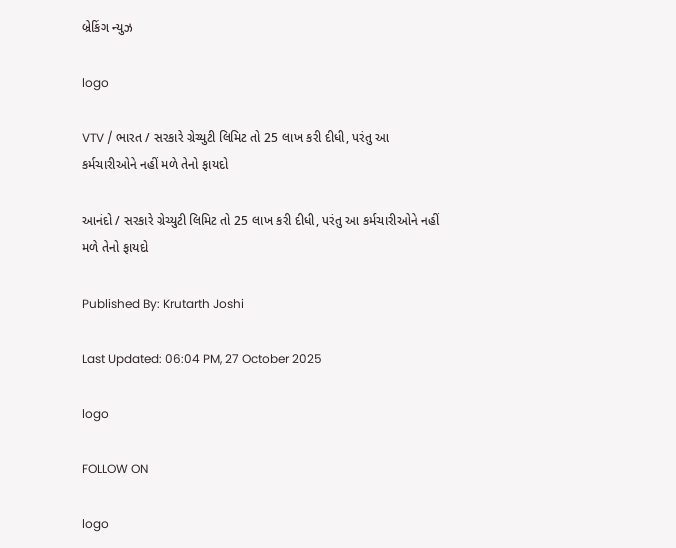બ્રેકિંગ ન્યુઝ

logo

VTV / ભારત / સરકારે ગ્રેચ્યુટી લિમિટ તો 25 લાખ કરી દીધી, પરંતુ આ કર્મચારીઓને નહીં મળે તેનો ફાયદો

આનંદો / સરકારે ગ્રેચ્યુટી લિમિટ તો 25 લાખ કરી દીધી, પરંતુ આ કર્મચારીઓને નહીં મળે તેનો ફાયદો

Published By: Krutarth Joshi

Last Updated: 06:04 PM, 27 October 2025

logo

FOLLOW ON

logo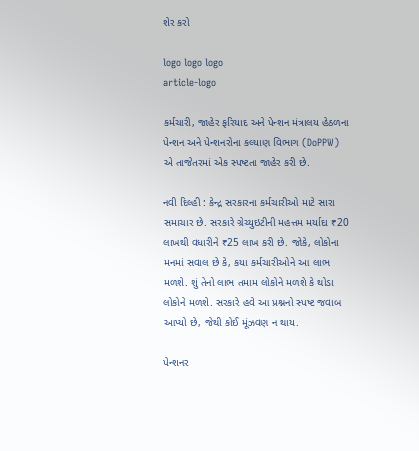શેર કરો

logo logo logo
article-logo

કર્મચારી, જાહેર ફરિયાદ અને પેન્શન મંત્રાલય હેઠળના પેન્શન અને પેન્શનરોના કલ્યાણ વિભાગ (DoPPW) એ તાજેતરમાં એક સ્પષ્ટતા જાહેર કરી છે.

નવી દિલ્હી : કેન્દ્ર સરકારના કર્મચારીઓ માટે સારા સમાચાર છે. સરકારે ગ્રેચ્યુઇટીની મહત્તમ મર્યાદા ₹20 લાખથી વધારીને ₹25 લાખ કરી છે. જોકે, લોકોના મનમાં સવાલ છે કે, કયા કર્મચારીઓને આ લાભ મળશે. શું તેનો લાભ તમામ લોકોને મળશે કે થોડા લોકોને મળશે. સરકારે હવે આ પ્રશ્નનો સ્પષ્ટ જવાબ આપ્યો છે, જેથી કોઈ મૂંઝવણ ન થાય.

પેન્શનર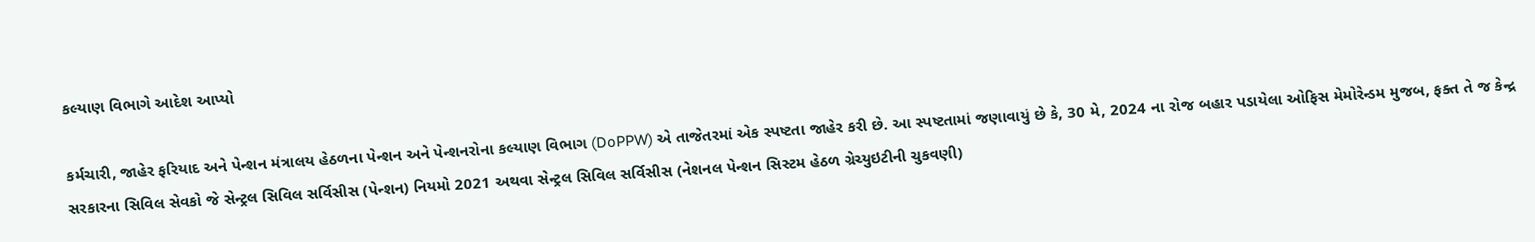કલ્યાણ વિભાગે આદેશ આપ્યો

કર્મચારી, જાહેર ફરિયાદ અને પેન્શન મંત્રાલય હેઠળના પેન્શન અને પેન્શનરોના કલ્યાણ વિભાગ (DoPPW) એ તાજેતરમાં એક સ્પષ્ટતા જાહેર કરી છે. આ સ્પષ્ટતામાં જણાવાયું છે કે, 30 મે, 2024 ના રોજ બહાર પડાયેલા ઓફિસ મેમોરેન્ડમ મુજબ, ફક્ત તે જ કેન્દ્ર સરકારના સિવિલ સેવકો જે સેન્ટ્રલ સિવિલ સર્વિસીસ (પેન્શન) નિયમો 2021 અથવા સેન્ટ્રલ સિવિલ સર્વિસીસ (નેશનલ પેન્શન સિસ્ટમ હેઠળ ગ્રેચ્યુઇટીની ચુકવણી)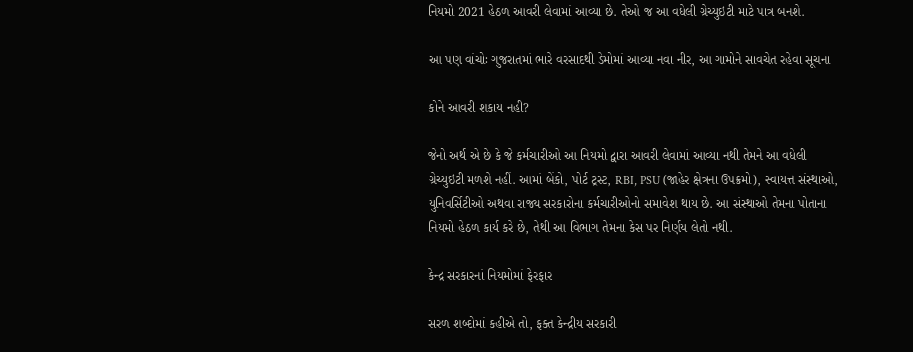નિયમો 2021 હેઠળ આવરી લેવામાં આવ્યા છે. તેઓ જ આ વધેલી ગ્રેચ્યુઇટી માટે પાત્ર બનશે.

આ પણ વાંચોઃ ગુજરાતમાં ભારે વરસાદથી ડેમોમાં આવ્યા નવા નીર, આ ગામોને સાવચેત રહેવા સૂચના

કોને આવરી શકાય નહી?

જેનો અર્થ એ છે કે જે કર્મચારીઓ આ નિયમો દ્વારા આવરી લેવામાં આવ્યા નથી તેમને આ વધેલી ગ્રેચ્યુઇટી મળશે નહીં. આમાં બેંકો, પોર્ટ ટ્રસ્ટ, RBI, PSU (જાહેર ક્ષેત્રના ઉપક્રમો), સ્વાયત્ત સંસ્થાઓ, યુનિવર્સિટીઓ અથવા રાજ્ય સરકારોના કર્મચારીઓનો સમાવેશ થાય છે. આ સંસ્થાઓ તેમના પોતાના નિયમો હેઠળ કાર્ય કરે છે, તેથી આ વિભાગ તેમના કેસ પર નિર્ણય લેતો નથી.

કેન્દ્ર સરકારનાં નિયમોમાં ફેરફાર

સરળ શબ્દોમાં કહીએ તો, ફક્ત કેન્દ્રીય સરકારી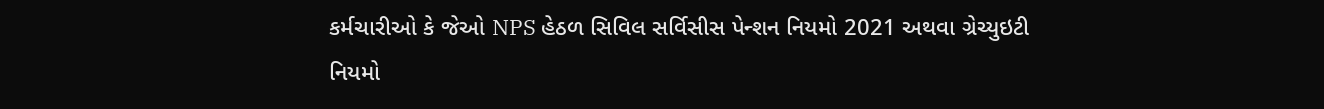કર્મચારીઓ કે જેઓ NPS હેઠળ સિવિલ સર્વિસીસ પેન્શન નિયમો 2021 અથવા ગ્રેચ્યુઇટી નિયમો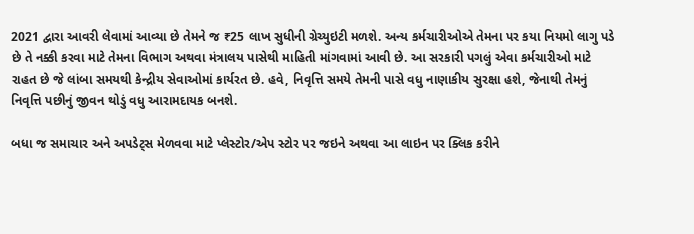2021 દ્વારા આવરી લેવામાં આવ્યા છે તેમને જ ₹25 લાખ સુધીની ગ્રેચ્યુઇટી મળશે. અન્ય કર્મચારીઓએ તેમના પર કયા નિયમો લાગુ પડે છે તે નક્કી કરવા માટે તેમના વિભાગ અથવા મંત્રાલય પાસેથી માહિતી માંગવામાં આવી છે. આ સરકારી પગલું એવા કર્મચારીઓ માટે રાહત છે જે લાંબા સમયથી કેન્દ્રીય સેવાઓમાં કાર્યરત છે. હવે, નિવૃત્તિ સમયે તેમની પાસે વધુ નાણાકીય સુરક્ષા હશે, જેનાથી તેમનું નિવૃત્તિ પછીનું જીવન થોડું વધુ આરામદાયક બનશે.

બધા જ સમાચાર અને અપડેટ્સ મેળવવા માટે પ્લેસ્ટોર/એપ સ્ટોર પર જઇને અથવા આ લાઇન પર ક્લિક કરીને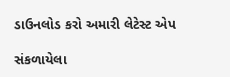ડાઉનલોડ કરો અમારી લેટેસ્ટ એપ

સંકળાયેલા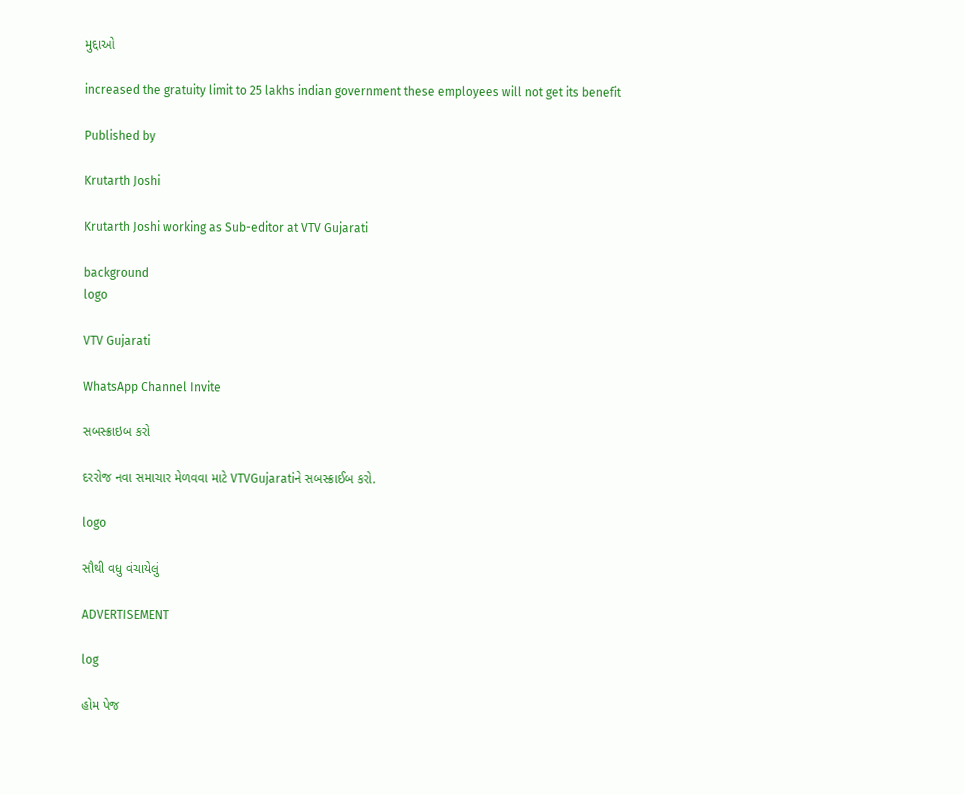મુદ્દાઓ

increased the gratuity limit to 25 lakhs indian government these employees will not get its benefit

Published by

Krutarth Joshi

Krutarth Joshi working as Sub-editor at VTV Gujarati

background
logo

VTV Gujarati

WhatsApp Channel Invite

સબસ્ક્રાઇબ કરો

દરરોજ નવા સમાચાર મેળવવા માટે VTVGujaratiને સબસ્ક્રાઈબ કરો.

logo

સૌથી વધુ વંચાયેલું

ADVERTISEMENT

log

હોમ પેજ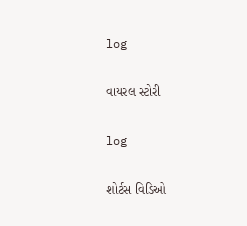log

વાયરલ સ્ટોરી

log

શોર્ટસ વિડિઓ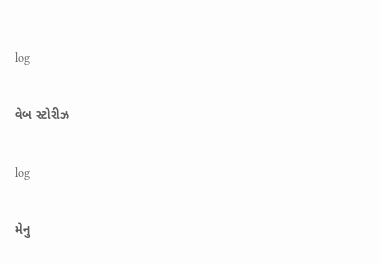log

વેબ સ્ટોરીઝ

log

મેનુ